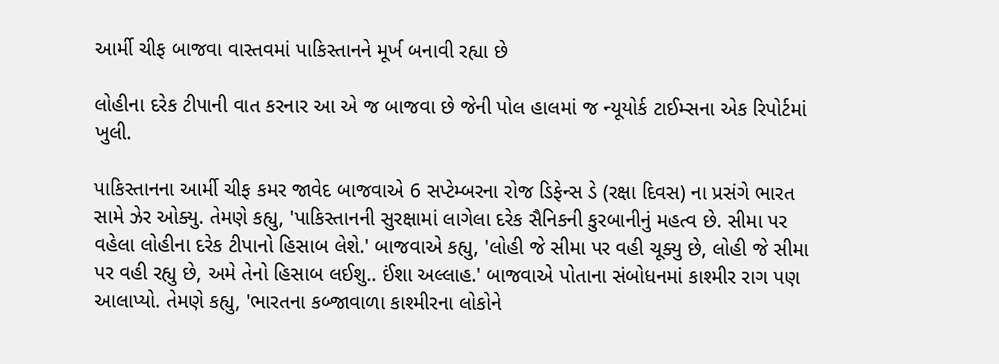આર્મી ચીફ બાજવા વાસ્તવમાં પાકિસ્તાનને મૂર્ખ બનાવી રહ્યા છે

લોહીના દરેક ટીપાની વાત કરનાર આ એ જ બાજવા છે જેની પોલ હાલમાં જ ન્યૂયોર્ક ટાઈમ્સના એક રિપોર્ટમાં ખુલી.

પાકિસ્તાનના આર્મી ચીફ કમર જાવેદ બાજવાએ 6 સપ્ટેમ્બરના રોજ ડિફેન્સ ડે (રક્ષા દિવસ) ના પ્રસંગે ભારત સામે ઝેર ઓક્યુ. તેમણે કહ્યુ, 'પાકિસ્તાનની સુરક્ષામાં લાગેલા દરેક સૈનિકની કુરબાનીનું મહત્વ છે. સીમા પર વહેલા લોહીના દરેક ટીપાનો હિસાબ લેશે.' બાજવાએ કહ્યુ, 'લોહી જે સીમા પર વહી ચૂક્યુ છે, લોહી જે સીમા પર વહી રહ્યુ છે, અમે તેનો હિસાબ લઈશુ.. ઈંશા અલ્લાહ.' બાજવાએ પોતાના સંબોધનમાં કાશ્મીર રાગ પણ આલાપ્યો. તેમણે કહ્યુ, 'ભારતના કબ્જાવાળા કાશ્મીરના લોકોને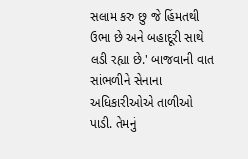સલામ કરુ છુ જે હિંમતથી ઉભા છે અને બહાદૂરી સાથે લડી રહ્યા છે.' બાજવાની વાત સાંભળીને સેનાના અધિકારીઓએ તાળીઓ પાડી. તેમનું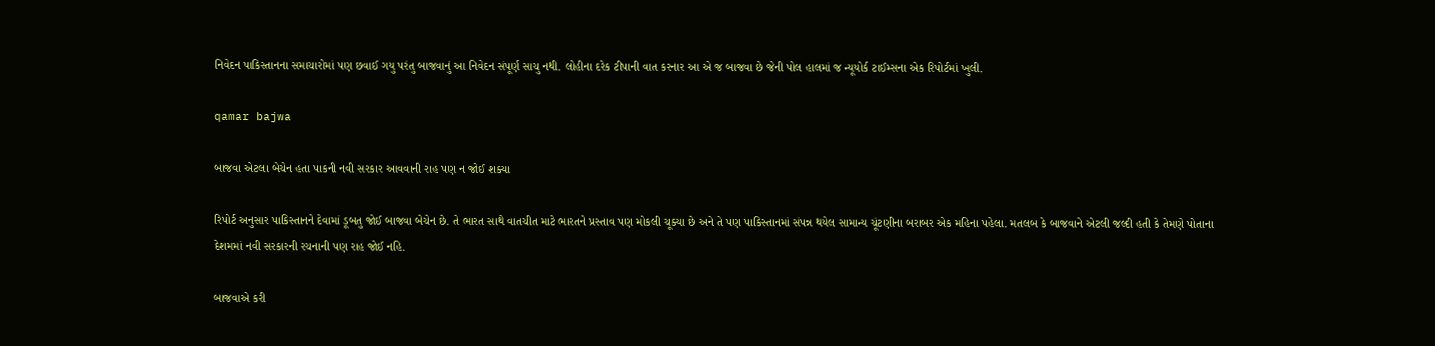નિવેદન પાકિસ્તાનના સમાચારોમાં પણ છવાઈ ગયુ પરંતુ બાજવાનું આ નિવેદન સંપૂર્ણ સાચુ નથી. લોહીના દરેક ટીપાની વાત કરનાર આ એ જ બાજવા છે જેની પોલ હાલમાં જ ન્યૂયોર્ક ટાઈમ્સના એક રિપોર્ટમાં ખુલી.

qamar bajwa

બાજવા એટલા બેચેન હતા પાકની નવી સરકાર આવવાની રાહ પણ ન જોઈ શક્યા

રિપોર્ટ અનુસાર પાકિસ્તાનને દેવામાં ડૂબતુ જોઈ બાજવા બેચેન છે. તે ભારત સાથે વાતચીત માટે ભારતને પ્રસ્તાવ પણ મોકલી ચૂક્યા છે અને તે પણ પાકિસ્તાનમાં સંપન્ન થયેલ સામાન્ય ચૂંટણીના બરાબર એક મહિના પહેલા. મતલબ કે બાજવાને એટલી જલ્દી હતી કે તેમણે પોતાના દેશમમાં નવી સરકારની રચનાની પણ રાહ જોઈ નહિ.

બાજવાએ કરી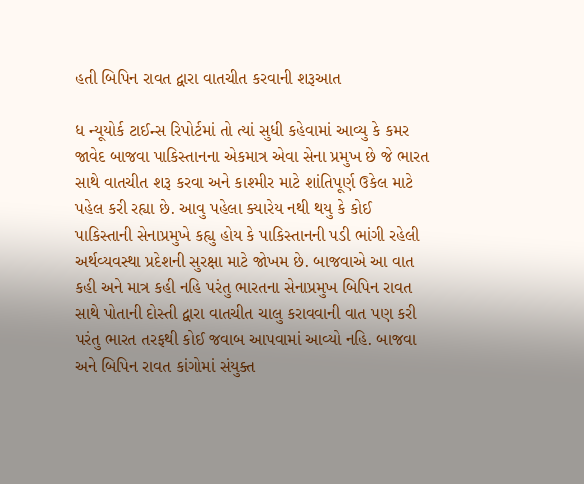હતી બિપિન રાવત દ્વારા વાતચીત કરવાની શરૂઆત

ધ ન્યૂયોર્ક ટાઈન્સ રિપોર્ટમાં તો ત્યાં સુધી કહેવામાં આવ્યુ કે કમર જાવેદ બાજવા પાકિસ્તાનના એકમાત્ર એવા સેના પ્રમુખ છે જે ભારત સાથે વાતચીત શરૂ કરવા અને કાશ્મીર માટે શાંતિપૂર્ણ ઉકેલ માટે પહેલ કરી રહ્યા છે. આવુ પહેલા ક્યારેય નથી થયુ કે કોઈ પાકિસ્તાની સેનાપ્રમુખે કહ્યુ હોય કે પાકિસ્તાનની પડી ભાંગી રહેલી અર્થવ્યવસ્થા પ્રદેશની સુરક્ષા માટે જોખમ છે. બાજવાએ આ વાત કહી અને માત્ર કહી નહિ પરંતુ ભારતના સેનાપ્રમુખ બિપિન રાવત સાથે પોતાની દોસ્તી દ્વારા વાતચીત ચાલુ કરાવવાની વાત પણ કરી પરંતુ ભારત તરફથી કોઈ જવાબ આપવામાં આવ્યો નહિ. બાજવા અને બિપિન રાવત કાંગોમાં સંયુક્ત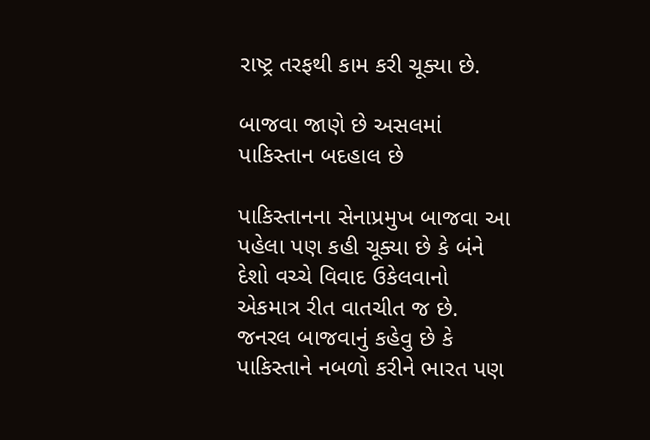રાષ્ટ્ર તરફથી કામ કરી ચૂક્યા છે.

બાજવા જાણે છે અસલમાં પાકિસ્તાન બદહાલ છે

પાકિસ્તાનના સેનાપ્રમુખ બાજવા આ પહેલા પણ કહી ચૂક્યા છે કે બંને દેશો વચ્ચે વિવાદ ઉકેલવાનો એકમાત્ર રીત વાતચીત જ છે. જનરલ બાજવાનું કહેવુ છે કે પાકિસ્તાને નબળો કરીને ભારત પણ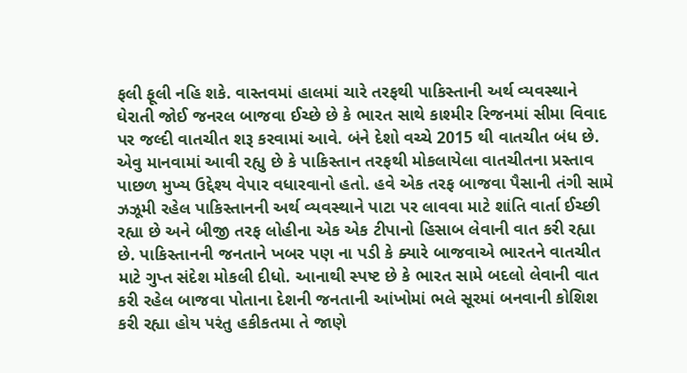ફલી ફૂલી નહિ શકે. વાસ્તવમાં હાલમાં ચારે તરફથી પાકિસ્તાની અર્થ વ્યવસ્થાને ઘેરાતી જોઈ જનરલ બાજવા ઈચ્છે છે કે ભારત સાથે કાશ્મીર રિજનમાં સીમા વિવાદ પર જલ્દી વાતચીત શરૂ કરવામાં આવે. બંને દેશો વચ્ચે 2015 થી વાતચીત બંધ છે. એવુ માનવામાં આવી રહ્યુ છે કે પાકિસ્તાન તરફથી મોકલાયેલા વાતચીતના પ્રસ્તાવ પાછળ મુખ્ય ઉદ્દેશ્ય વેપાર વધારવાનો હતો. હવે એક તરફ બાજવા પૈસાની તંગી સામે ઝઝૂમી રહેલ પાકિસ્તાનની અર્થ વ્યવસ્થાને પાટા પર લાવવા માટે શાંતિ વાર્તા ઈચ્છી રહ્યા છે અને બીજી તરફ લોહીના એક એક ટીપાનો હિસાબ લેવાની વાત કરી રહ્યા છે. પાકિસ્તાનની જનતાને ખબર પણ ના પડી કે ક્યારે બાજવાએ ભારતને વાતચીત માટે ગુપ્ત સંદેશ મોકલી દીધો. આનાથી સ્પષ્ટ છે કે ભારત સામે બદલો લેવાની વાત કરી રહેલ બાજવા પોતાના દેશની જનતાની આંખોમાં ભલે સૂરમાં બનવાની કોશિશ કરી રહ્યા હોય પરંતુ હકીકતમા તે જાણે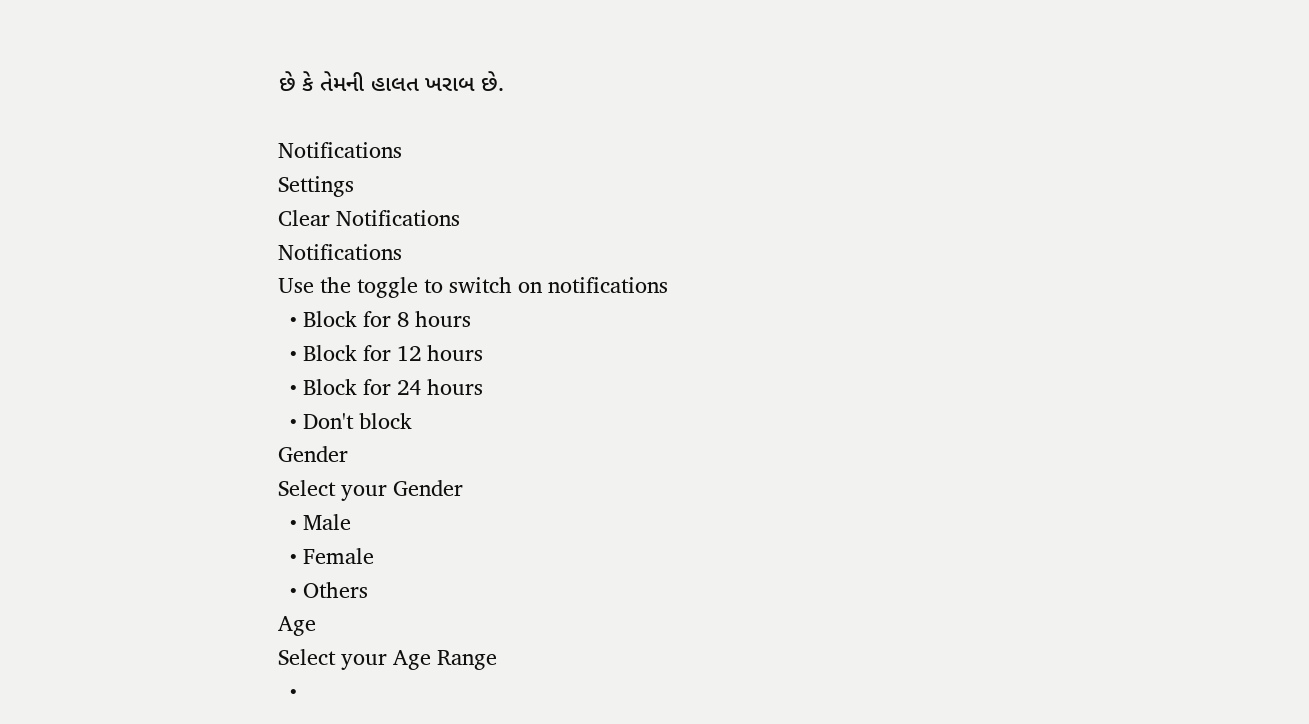છે કે તેમની હાલત ખરાબ છે.

Notifications
Settings
Clear Notifications
Notifications
Use the toggle to switch on notifications
  • Block for 8 hours
  • Block for 12 hours
  • Block for 24 hours
  • Don't block
Gender
Select your Gender
  • Male
  • Female
  • Others
Age
Select your Age Range
  •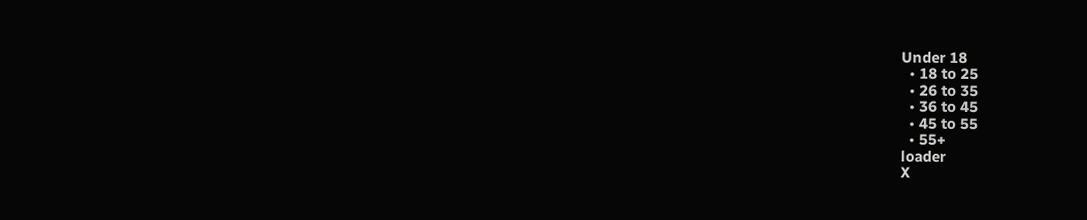Under 18
  • 18 to 25
  • 26 to 35
  • 36 to 45
  • 45 to 55
  • 55+
loader
X